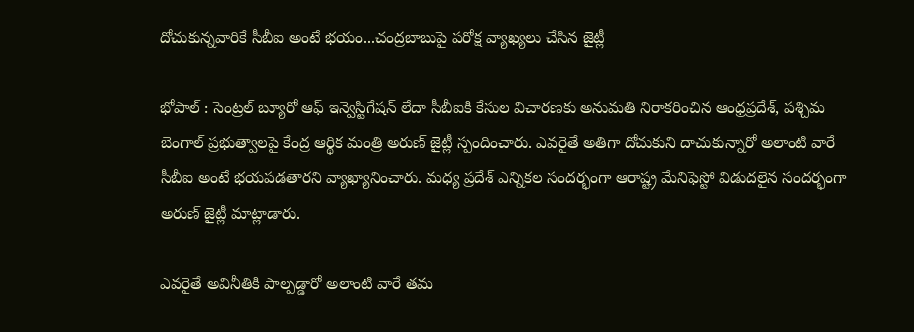దోచుకున్నవారికే సీబీఐ అంటే భయం...చంద్రబాబుపై పరోక్ష వ్యాఖ్యలు చేసిన జైట్లీ

భోపాల్ : సెంట్రల్ బ్యూరో ఆఫ్ ఇన్వెస్టిగేషన్ లేదా సీబీఐకి కేసుల విచారణకు అనుమతి నిరాకరించిన ఆంధ్రప్రదేశ్, పశ్చిమ బెంగాల్ ప్రభుత్వాలపై కేంద్ర ఆర్థిక మంత్రి అరుణ్ జైట్లీ స్పందించారు. ఎవరైతే అతిగా దోచుకుని దాచుకున్నారో అలాంటి వారే సీబీఐ అంటే భయపడతారని వ్యాఖ్యానించారు. మధ్య ప్రదేశ్ ఎన్నికల సందర్భంగా ఆరాష్ట్ర మేనిఫెస్టో విడుదలైన సందర్భంగా అరుణ్ జైట్లీ మాట్లాడారు.

ఎవరైతే అవినీతికి పాల్పడ్డారో అలాంటి వారే తమ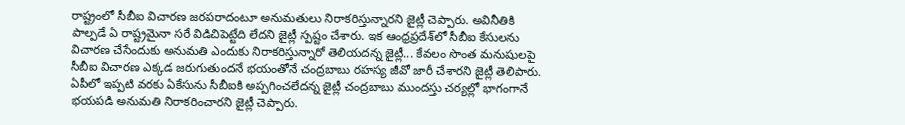రాష్ట్రంలో సీబీఐ విచారణ జరపరాదంటూ అనుమతులు నిరాకరిస్తున్నారని జైట్లీ చెప్పారు. అవినీతికి పాల్పడే ఏ రాష్ట్రమైనా సరే విడిచిపెట్టేది లేదని జైట్లీ స్పష్టం చేశారు. ఇక ఆంధ్రప్రదేశ్‌లో సీబీఐ కేసులను విచారణ చేసేందుకు అనుమతి ఎందుకు నిరాకరిస్తున్నారో తెలియదన్న జైట్లీ... కేవలం సొంత మనుషులపై సీబీఐ విచారణ ఎక్కడ జరుగుతుందనే భయంతోనే చంద్రబాబు రహస్య జీవో జారీ చేశారని జైట్లీ తెలిపారు. ఏపీలో ఇప్పటి వరకు ఏకేసును సీబీఐకి అప్పగించలేదన్న జైట్లీ చంద్రబాబు ముందస్తు చర్యల్లో భాగంగానే భయపడి అనుమతి నిరాకరించారని జైట్లీ చెప్పారు.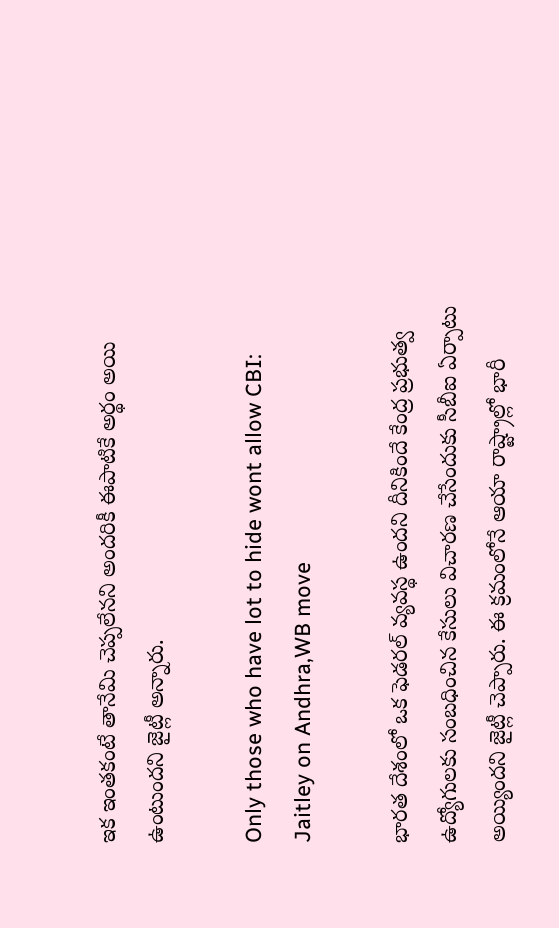ఇక ఇంతకంటే తానేమి చెప్పలేనని అందరికీ ఈపాటికే అర్థం అయి ఉంటుందని జైట్లీ అన్నారు.

Only those who have lot to hide wont allow CBI: Jaitley on Andhra,WB move

భారత దేశంలో ఒక ఫెడరల్ వ్యవస్థ ఉందని దీనికిందే కేంద్ర ప్రభుత్వ ఉద్యోగులకు సంబధించిన కేసులు విచారణ చేసేందుకు సీబీఐ ఏర్పాటు అయ్యిందని జైట్లీ చెప్పారు. ఈ క్రమంలోనే ఆయా రాష్ట్రాల్లో భారీ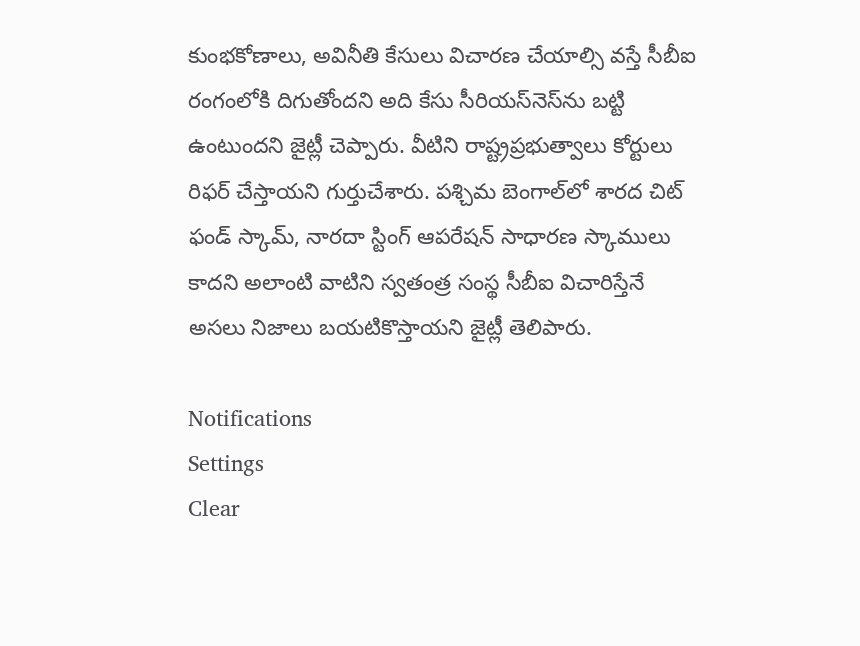కుంభకోణాలు, అవినీతి కేసులు విచారణ చేయాల్సి వస్తే సీబీఐ రంగంలోకి దిగుతోందని అది కేసు సీరియస్‌నెస్‌ను బట్టి ఉంటుందని జైట్లీ చెప్పారు. వీటిని రాష్ట్రప్రభుత్వాలు కోర్టులు రిఫర్ చేస్తాయని గుర్తుచేశారు. పశ్చిమ బెంగాల్‌లో శారద చిట్ ఫండ్ స్కామ్, నారదా స్టింగ్ ఆపరేషన్ సాధారణ స్కాములు కాదని అలాంటి వాటిని స్వతంత్ర సంస్థ సీబీఐ విచారిస్తేనే అసలు నిజాలు బయటికొస్తాయని జైట్లీ తెలిపారు.

Notifications
Settings
Clear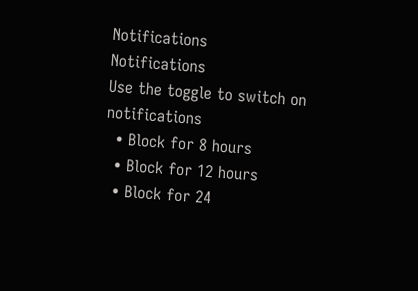Notifications
Notifications
Use the toggle to switch on notifications
  • Block for 8 hours
  • Block for 12 hours
  • Block for 24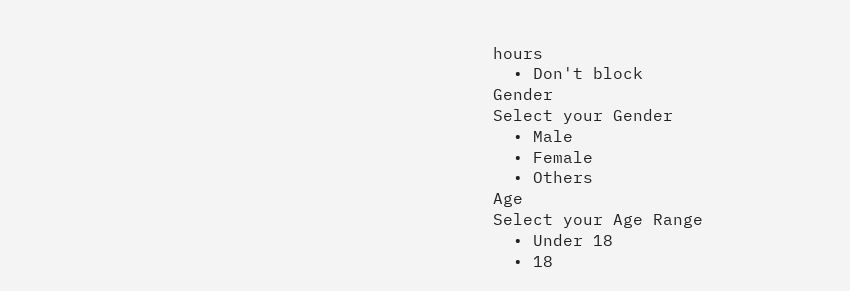hours
  • Don't block
Gender
Select your Gender
  • Male
  • Female
  • Others
Age
Select your Age Range
  • Under 18
  • 18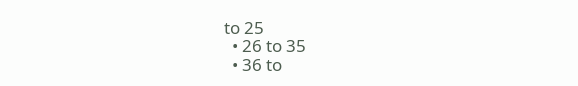to 25
  • 26 to 35
  • 36 to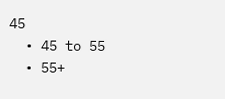45
  • 45 to 55
  • 55+